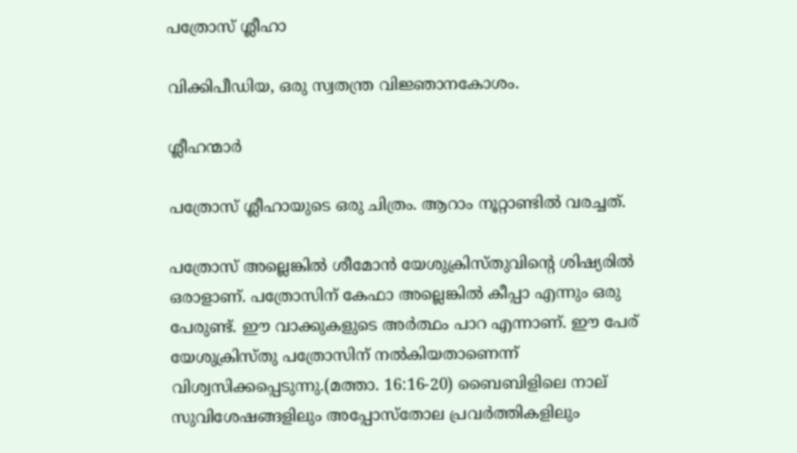പത്രോസ് ശ്ലീഹാ

വിക്കിപീഡിയ, ഒരു സ്വതന്ത്ര വിജ്ഞാനകോശം.

ശ്ലീഹന്മാര്‍

പത്രോസ് ശ്ലീഹായുടെ ഒരു ചിത്രം. ആറാം നൂറ്റാണ്ടില്‍ വരച്ചത്.

പത്രോസ് അല്ലെങ്കില്‍ ശീമോന്‍ യേശുക്രിസ്തുവിന്റെ ശിഷ്യരില്‍ ഒരാളാണ്. പത്രോസിന് കേഫാ അല്ലെങ്കില്‍ കീപ്പാ എന്നും ഒരു പേരുണ്ട്. ഈ വാക്കുകളുടെ അര്‍ത്ഥം പാറ എന്നാണ്. ഈ പേര് യേശുക്രിസ്തു പത്രോസിന് നല്‍കിയതാണെന്ന് വിശ്വസിക്കപ്പെടുന്നു.(മത്താ. 16:16-20) ബൈബിളിലെ നാല് സുവിശേഷങ്ങളിലും അപ്പോസ്തോല പ്രവര്‍ത്തികളിലും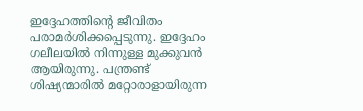ഇദ്ദേഹത്തിന്റെ ജീവിതം പരാമര്‍ശിക്കപ്പെടുന്നു. ഇദ്ദേഹം ഗലീലയില്‍ നിന്നുള്ള മുക്കുവന്‍ ആയിരുന്നു. പന്ത്രണ്ട് ശിഷ്യന്മാരില്‍ മറ്റോരാളായിരുന്ന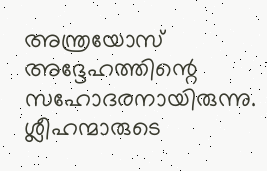അന്ത്രയോസ് അദ്ദേഹത്തിന്റെ സഹോദരനായിരുന്നു. ശ്ലീഹന്മാരുടെ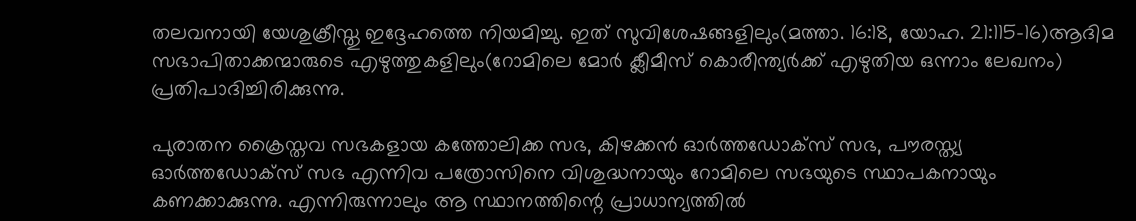തലവനായി യേശുക്രീസ്തു ഇദ്ദേഹത്തെ നിയമിച്ചു. ഇത് സുവിശേഷങ്ങളിലും(മത്താ. 16:18, യോഹ. 21:115-16)ആദിമ സഭാപിതാക്കന്മാരുടെ എഴുത്തുകളിലും(റോമിലെ മോര്‍ ക്ലീമീസ് കൊരീന്ത്യര്‍ക്ക് എഴുതിയ ഒന്നാം ലേഖനം) പ്രതിപാദിച്ചിരിക്കുന്നു.

പുരാതന ക്രൈസ്തവ സഭകളായ കത്തോലിക്ക സഭ, കിഴക്കന്‍ ഓര്‍ത്തഡോക്സ് സഭ, പൗരസ്ത്യ ഓര്‍ത്തഡോക്സ് സഭ എന്നിവ പത്രോസിനെ വിശുദ്ധനായും റോമിലെ സഭയുടെ സ്ഥാപകനായും കണക്കാക്കുന്നു. എന്നിരുന്നാലും ആ സ്ഥാനത്തിന്റെ പ്രാധാന്യത്തില്‍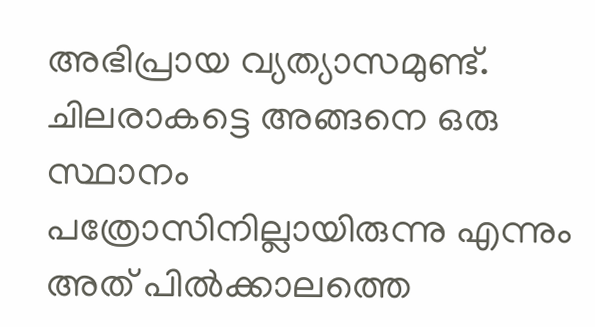അഭിപ്രായ വ്യത്യാസമുണ്ട്. ചിലരാകട്ടെ അങ്ങനെ ഒരു സ്ഥാനം പത്രോസിനില്ലായിരുന്നു എന്നും അത് പില്‍ക്കാലത്തെ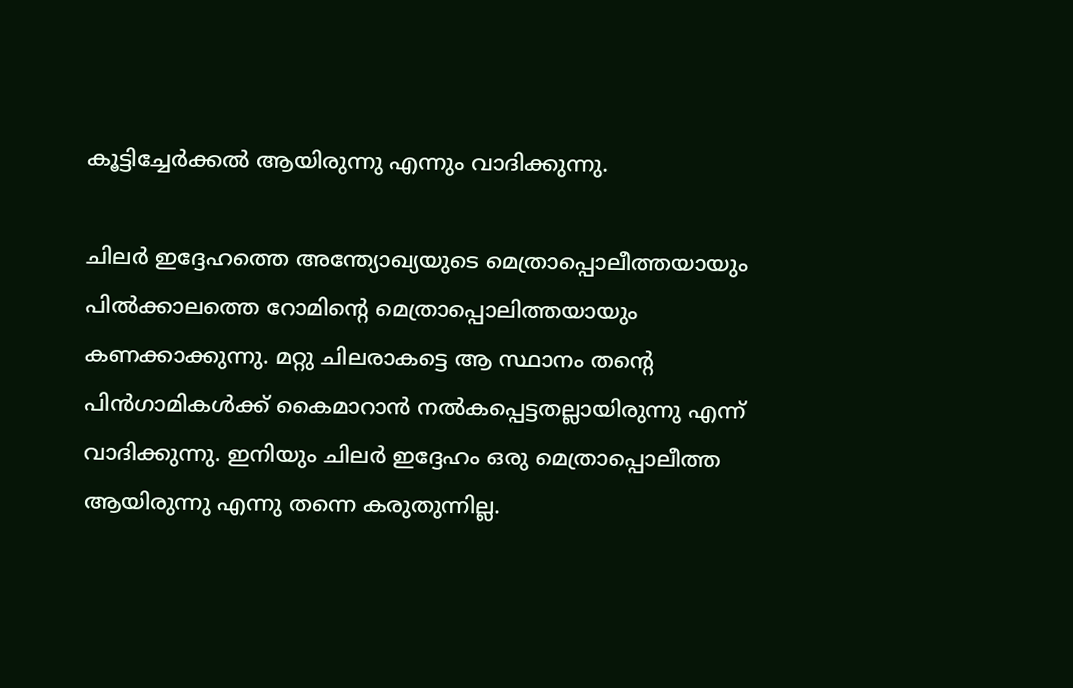കൂട്ടിച്ചേര്‍ക്കല്‍ ആയിരുന്നു എന്നും വാദിക്കുന്നു.

ചിലര്‍ ഇദ്ദേഹത്തെ അന്ത്യോഖ്യയുടെ മെത്രാപ്പൊലീത്തയായും പില്‍ക്കാലത്തെ റോമിന്റെ മെത്രാപ്പൊലിത്തയായും കണക്കാക്കുന്നു. മറ്റു ചിലരാകട്ടെ ആ സ്ഥാനം തന്റെ പിന്‍‌ഗാമികള്‍ക്ക് കൈമാറാന്‍ നല്‍കപ്പെട്ടതല്ലായിരുന്നു എന്ന് വാദിക്കുന്നു. ഇനിയും ചിലര്‍ ഇദ്ദേഹം ഒരു മെത്രാപ്പൊലീത്ത ആയിരുന്നു എന്നു തന്നെ കരുതുന്നില്ല.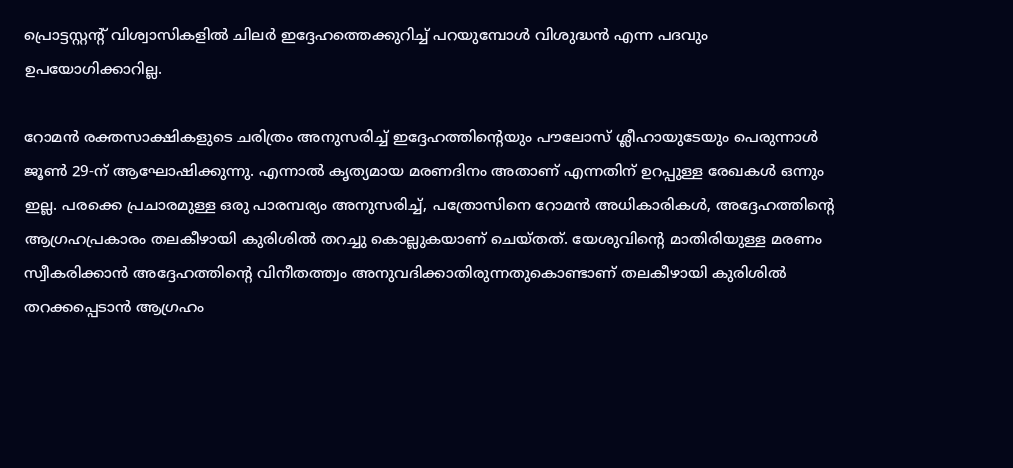പ്രൊട്ടസ്റ്റന്റ് വിശ്വാസികളില്‍ ചിലര്‍ ഇദ്ദേഹത്തെക്കുറിച്ച് പറയുമ്പോള്‍ വിശുദ്ധന്‍ എന്ന പദവും ഉപയോഗിക്കാറില്ല.

റോമന്‍ രക്തസാക്ഷികളുടെ ചരിത്രം അനുസരിച്ച് ഇദ്ദേഹത്തിന്റെയും പൗലോസ് ശ്ലീഹായുടേയും പെരുന്നാള്‍ ജൂണ്‍ 29-ന് ആഘോഷിക്കുന്നു. എന്നാല്‍ കൃത്യമായ മരണദിനം അതാണ് എന്നതിന് ഉറപ്പുള്ള രേഖകള്‍ ഒന്നും ഇല്ല. പരക്കെ പ്രചാരമുള്ള ഒരു പാരമ്പര്യം അനുസരിച്ച്, പത്രോസിനെ റോമന്‍ അധികാരികള്‍, അദ്ദേഹത്തിന്റെ ആഗ്രഹപ്രകാരം തലകീഴായി കുരിശില്‍ തറച്ചു കൊല്ലുകയാണ് ചെയ്തത്. യേശുവിന്റെ മാതിരിയുള്ള മരണം സ്വീകരിക്കാന്‍ അദ്ദേഹത്തിന്റെ വിനീതത്ത്വം അനുവദിക്കാതിരുന്നതുകൊണ്ടാണ് തലകീഴായി കുരിശില്‍ തറക്കപ്പെടാന്‍ ആഗ്രഹം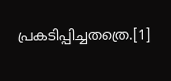പ്രകടിപ്പിച്ചതത്രെ.[1]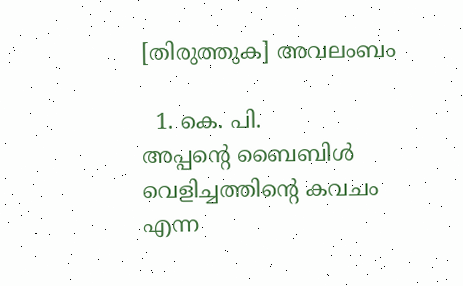[തിരുത്തുക] അവലംബം

  1. കെ. പി. അപ്പന്റെ ‍ബൈബിള്‍ വെളിച്ചത്തിന്റെ കവചം എന്ന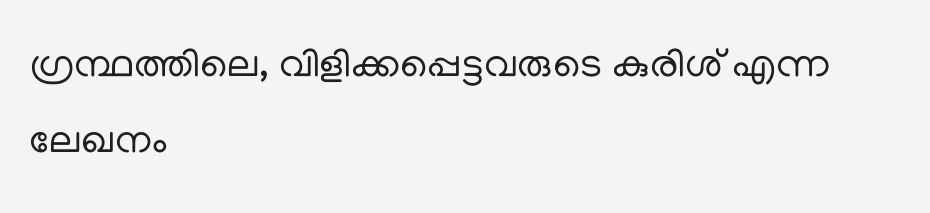ഗ്രന്ഥത്തിലെ, വിളിക്കപ്പെട്ടവരുടെ കുരിശ് എന്ന ലേഖനം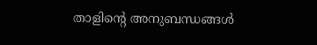താളിന്റെ അനുബന്ധങ്ങള്‍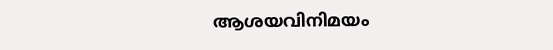ആശയവിനിമയം